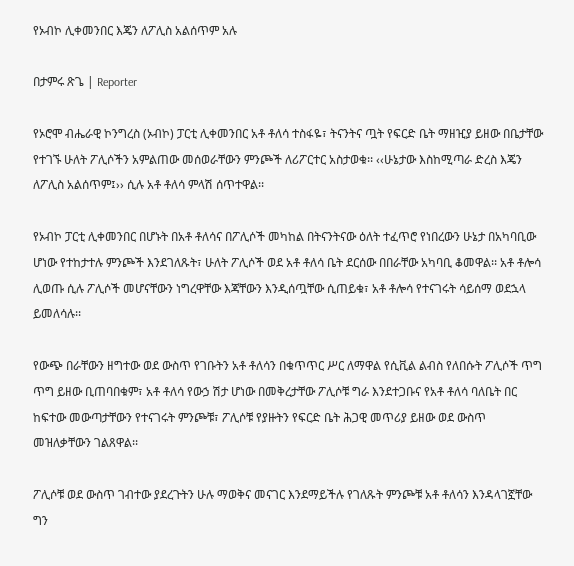የኦብኮ ሊቀመንበር እጄን ለፖሊስ አልሰጥም አሉ

በታምሩ ጽጌ | Reporter

የኦሮሞ ብሔራዊ ኮንግረስ (ኦብኮ) ፓርቲ ሊቀመንበር አቶ ቶለሳ ተስፋዬ፣ ትናንትና ጧት የፍርድ ቤት ማዘዢያ ይዘው በቤታቸው የተገኙ ሁለት ፖሊሶችን አምልጠው መሰወራቸውን ምንጮች ለሪፖርተር አስታወቁ፡፡ ‹‹ሁኔታው እስከሚጣራ ድረስ እጄን ለፖሊስ አልሰጥም፤›› ሲሉ አቶ ቶለሳ ምላሽ ሰጥተዋል፡፡

የኦብኮ ፓርቲ ሊቀመንበር በሆኑት በአቶ ቶለሳና በፖሊሶች መካከል በትናንትናው ዕለት ተፈጥሮ የነበረውን ሁኔታ በአካባቢው ሆነው የተከታተሉ ምንጮች እንደገለጹት፣ ሁለት ፖሊሶች ወደ አቶ ቶለሳ ቤት ደርሰው በበራቸው አካባቢ ቆመዋል፡፡ አቶ ቶሎሳ ሊወጡ ሲሉ ፖሊሶች መሆናቸውን ነግረዋቸው እጃቸውን እንዲሰጧቸው ሲጠይቁ፣ አቶ ቶሎሳ የተናገሩት ሳይሰማ ወደኋላ ይመለሳሉ፡፡

የውጭ በራቸውን ዘግተው ወደ ውስጥ የገቡትን አቶ ቶለሳን በቁጥጥር ሥር ለማዋል የሲቪል ልብስ የለበሱት ፖሊሶች ጥግ ጥግ ይዘው ቢጠባበቁም፣ አቶ ቶለሳ የውኃ ሽታ ሆነው በመቅረታቸው ፖሊሶቹ ግራ እንደተጋቡና የአቶ ቶለሳ ባለቤት በር ከፍተው መውጣታቸውን የተናገሩት ምንጮቹ፣ ፖሊሶቹ የያዙትን የፍርድ ቤት ሕጋዊ መጥሪያ ይዘው ወደ ውስጥ መዝለቃቸውን ገልጸዋል፡፡

ፖሊሶቹ ወደ ውስጥ ገብተው ያደረጉትን ሁሉ ማወቅና መናገር እንደማይችሉ የገለጹት ምንጮቹ አቶ ቶለሳን እንዳላገኟቸው ግን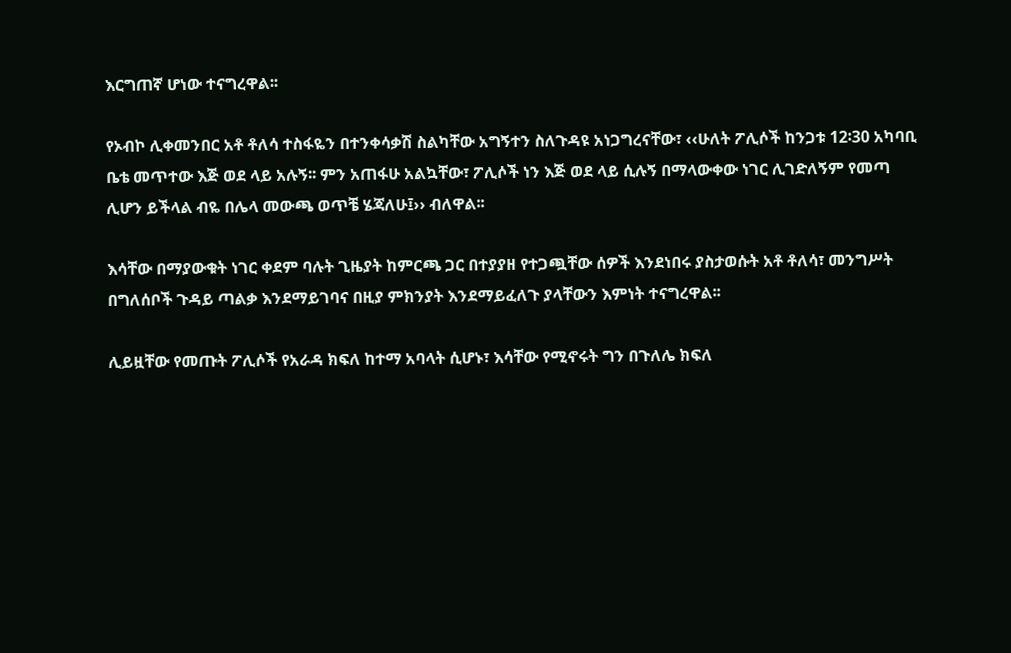እርግጠኛ ሆነው ተናግረዋል፡፡

የኦብኮ ሊቀመንበር አቶ ቶለሳ ተስፋዬን በተንቀሳቃሽ ስልካቸው አግኝተን ስለጉዳዩ አነጋግረናቸው፣ ‹‹ሁለት ፖሊሶች ከንጋቱ 12፡30 አካባቢ ቤቴ መጥተው እጅ ወደ ላይ አሉኝ፡፡ ምን አጠፋሁ አልኳቸው፣ ፖሊሶች ነን እጅ ወደ ላይ ሲሉኝ በማላውቀው ነገር ሊገድለኝም የመጣ ሊሆን ይችላል ብዬ በሌላ መውጫ ወጥቼ ሄጃለሁ፤›› ብለዋል፡፡

እሳቸው በማያውቁት ነገር ቀደም ባሉት ጊዜያት ከምርጫ ጋር በተያያዘ የተጋጯቸው ሰዎች እንደነበሩ ያስታወሱት አቶ ቶለሳ፣ መንግሥት በግለሰቦች ጉዳይ ጣልቃ እንደማይገባና በዚያ ምክንያት እንደማይፈለጉ ያላቸውን እምነት ተናግረዋል፡፡

ሊይዟቸው የመጡት ፖሊሶች የአራዳ ክፍለ ከተማ አባላት ሲሆኑ፣ እሳቸው የሚኖሩት ግን በጉለሌ ክፍለ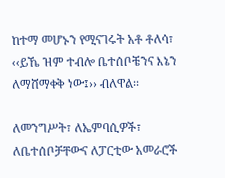ከተማ መሆኑን የሚናገሩት አቶ ቶለሳ፣ ‹‹ይኼ ዝም ተብሎ ቤተሰቦቼንና እኔን ለማሸማቀቅ ነው፤›› ብለዋል፡፡

ለመንግሥት፣ ለኤምባሲዎች፣ ለቤተሰቦቻቸውና ለፓርቲው አመራሮች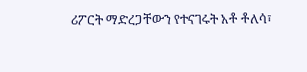ሪፖርት ማድረጋቸውን የተናገሩት አቶ ቶለሳ፣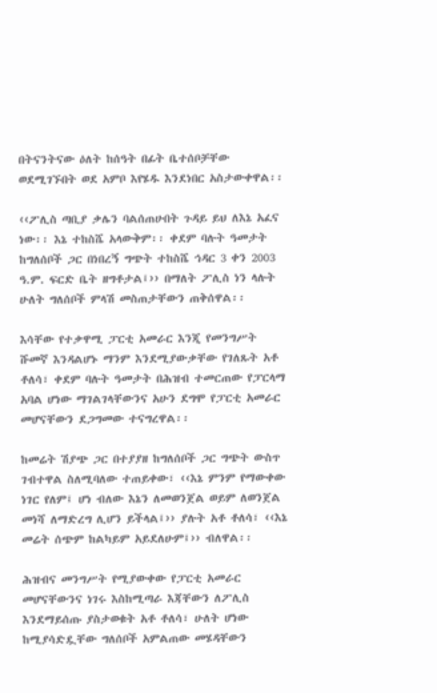በትናንትናው ዕለት ከሰዓት በፊት ቤተሰቦቻቸው ወደሚገኙበት ወደ አምቦ እየሄዱ እንደነበር አስታውቀዋል፡፡

‹‹ፖሊስ ጣቢያ ቃሌን ባልሰጠሁበት ጉዳይ ይህ ለእኔ አፈና ነው፡፡ እኔ ተከስሼ አላውቅም፡፡ ቀደም ባሉት ዓመታት ከግለሰቦች ጋር በነበረኝ ግጭት ተከስሼ ኅዳር 3 ቀን 2003 ዓ.ም. ፍርድ ቤት ዘግቶታል፤›› በማለት ፖሊስ ነን ላሉት ሁለት ግለሰቦች ምላሽ መስጠታቸውን ጠቅሰዋል፡፡

እሳቸው የተቃዋሚ ፓርቲ አመራር እንጂ የመንግሥት ሹመኛ እንዳልሆኑ ማንም እንደሚያውቃቸው የገለጹት አቶ ቶለሳ፣ ቀደም ባሉት ዓመታት በሕዝብ ተመርጠው የፓርላማ አባል ሆነው ማገልገላቸውንና አሁን ደግሞ የፓርቲ አመራር መሆናቸውን ደጋግመው ተናግረዋል፡፡

ከመሬት ሽያጭ ጋር በተያያዘ ከግለሰቦች ጋር ግጭት ውስጥ ገብተዋል ስለሚባለው ተጠይቀው፣ ‹‹እኔ ምንም የማውቀው ነገር የለም፤ ሆነ ብለው እኔን ለመወንጀል ወይም ለወንጀል መነሻ ለማድረግ ሊሆን ይችላል፤›› ያሉት አቶ ቶለሳ፣ ‹‹እኔ መሬት ሰጭም ከልካይም አይደለሁም፤›› ብለዋል፡፡

ሕዝብና መንግሥት የሚያውቀው የፓርቲ አመራር መሆናቸውንና ነገሩ እስከሚጣራ እጃቸውን ለፖሊስ እንደማይሰጡ ያስታወቁት አቶ ቶለሳ፣ ሁለት ሆነው ከሚያሳድዷቸው ግለሰቦች አምልጠው መሄዳቸውን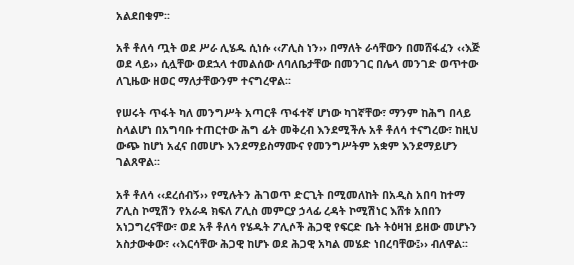አልደበቁም፡፡

አቶ ቶለሳ ጧት ወደ ሥራ ሊሄዱ ሲነሱ ‹‹ፖሊስ ነን›› በማለት ራሳቸውን በመሸፋፈን ‹‹እጅ ወደ ላይ›› ሲሏቸው ወደኋላ ተመልሰው ለባለቤታቸው በመንገር በሌላ መንገድ ወጥተው ለጊዜው ዘወር ማለታቸውንም ተናግረዋል፡፡

የሠሩት ጥፋት ካለ መንግሥት አጣርቶ ጥፋተኛ ሆነው ካገኛቸው፣ ማንም ከሕግ በላይ ስላልሆነ በአግባቡ ተጠርተው ሕግ ፊት መቅረብ እንደሚችሉ አቶ ቶለሳ ተናግረው፣ ከዚህ ውጭ ከሆነ አፈና በመሆኑ እንደማይስማሙና የመንግሥትም አቋም እንደማይሆን ገልጸዋል፡፡

አቶ ቶለሳ ‹‹ደረሰብኝ›› የሚሉትን ሕገወጥ ድርጊት በሚመለከት በአዲስ አበባ ከተማ ፖሊስ ኮሚሽን የአራዳ ክፍለ ፖሊስ መምርያ ኃላፊ ረዳት ኮሚሽነር እሸቱ አበበን አነጋግረናቸው፣ ወደ አቶ ቶለሳ የሄዱት ፖሊሶች ሕጋዊ የፍርድ ቤት ትዕዛዝ ይዘው መሆኑን አስታውቀው፣ ‹‹እርሳቸው ሕጋዊ ከሆኑ ወደ ሕጋዊ አካል መሄድ ነበረባቸው፤›› ብለዋል፡፡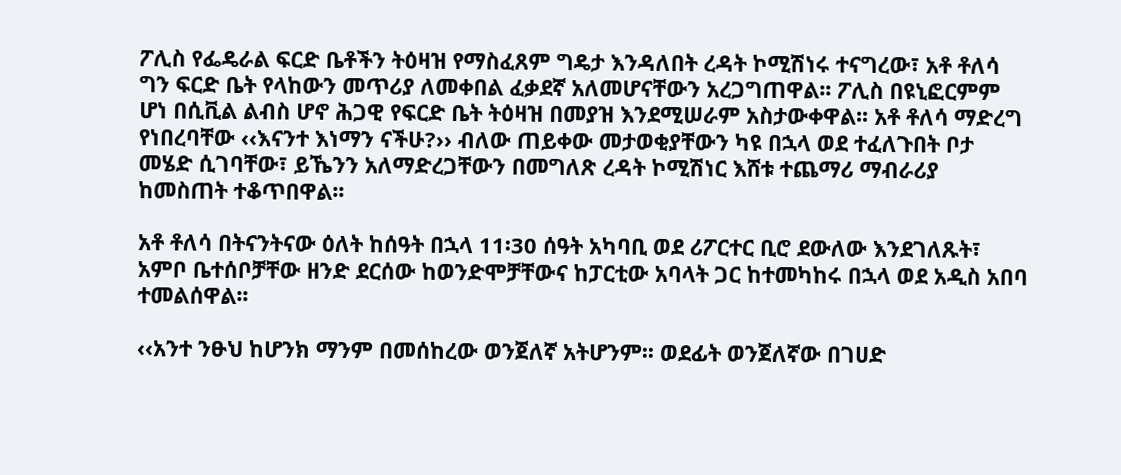ፖሊስ የፌዴራል ፍርድ ቤቶችን ትዕዛዝ የማስፈጸም ግዴታ እንዳለበት ረዳት ኮሚሽነሩ ተናግረው፣ አቶ ቶለሳ ግን ፍርድ ቤት የላከውን መጥሪያ ለመቀበል ፈቃደኛ አለመሆናቸውን አረጋግጠዋል፡፡ ፖሊስ በዩኒፎርምም ሆነ በሲቪል ልብስ ሆኖ ሕጋዊ የፍርድ ቤት ትዕዛዝ በመያዝ እንደሚሠራም አስታውቀዋል፡፡ አቶ ቶለሳ ማድረግ የነበረባቸው ‹‹እናንተ እነማን ናችሁ?›› ብለው ጠይቀው መታወቂያቸውን ካዩ በኋላ ወደ ተፈለጉበት ቦታ መሄድ ሲገባቸው፣ ይኼንን አለማድረጋቸውን በመግለጽ ረዳት ኮሚሽነር እሸቱ ተጨማሪ ማብራሪያ ከመስጠት ተቆጥበዋል፡፡

አቶ ቶለሳ በትናንትናው ዕለት ከሰዓት በኋላ 11፡30 ሰዓት አካባቢ ወደ ሪፖርተር ቢሮ ደውለው እንደገለጹት፣ አምቦ ቤተሰቦቻቸው ዘንድ ደርሰው ከወንድሞቻቸውና ከፓርቲው አባላት ጋር ከተመካከሩ በኋላ ወደ አዲስ አበባ ተመልሰዋል፡፡

‹‹አንተ ንፁህ ከሆንክ ማንም በመሰከረው ወንጀለኛ አትሆንም፡፡ ወደፊት ወንጀለኛው በገሀድ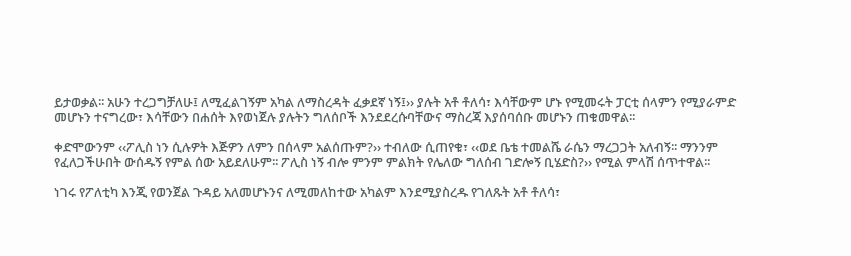ይታወቃል፡፡ አሁን ተረጋግቻለሁ፤ ለሚፈልገኝም አካል ለማስረዳት ፈቃደኛ ነኝ፤›› ያሉት አቶ ቶለሳ፣ እሳቸውም ሆኑ የሚመሩት ፓርቲ ሰላምን የሚያራምድ መሆኑን ተናግረው፣ እሳቸውን በሐሰት እየወነጀሉ ያሉትን ግለሰቦች እንደደረሱባቸውና ማስረጃ እያሰባሰቡ መሆኑን ጠቁመዋል፡፡

ቀድሞውንም ‹‹ፖሊስ ነን ሲሉዎት እጅዎን ለምን በሰላም አልሰጡም?›› ተብለው ሲጠየቁ፣ ‹‹ወደ ቤቴ ተመልሼ ራሴን ማረጋጋት አለብኝ፡፡ ማንንም የፈለጋችሁበት ውሰዱኝ የምል ሰው አይደለሁም፡፡ ፖሊስ ነኝ ብሎ ምንም ምልክት የሌለው ግለሰብ ገድሎኝ ቢሄድስ?›› የሚል ምላሽ ሰጥተዋል፡፡

ነገሩ የፖለቲካ እንጂ የወንጀል ጉዳይ አለመሆኑንና ለሚመለከተው አካልም እንደሚያስረዱ የገለጹት አቶ ቶለሳ፣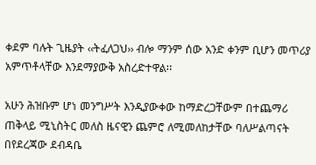ቀደም ባሉት ጊዜያት ‹‹ትፈለጋህ›› ብሎ ማንም ሰው አንድ ቀንም ቢሆን መጥሪያ አምጥቶላቸው እንደማያውቅ አስረድተዋል፡፡

አሁን ሕዝቡም ሆነ መንግሥት እንዲያውቀው ከማድረጋቸውም በተጨማሪ ጠቅላይ ሚኒስትር መለስ ዜናዊን ጨምሮ ለሚመለከታቸው ባለሥልጣናት በየደረጃው ደብዳቤ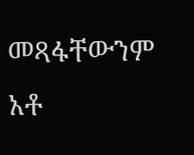መጻፋቸውንም አቶ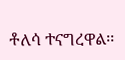ቶለሳ ተናግረዋል፡፡